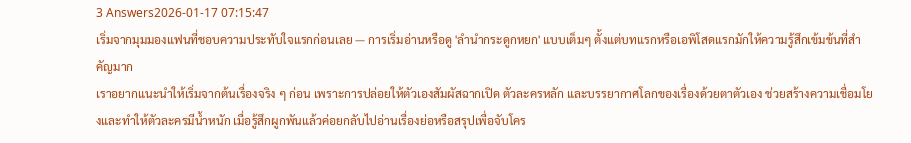3 Answers2026-01-17 07:15:47
เริ่มจากมุมมองแฟนที่ชอบความประทับใจแรกก่อนเลย — การเริ่มอ่านหรือดู 'ลํานํากระดูกหยก' แบบเต็มๆ ตั้งแต่บทแรกหรือเอพิโสดแรกมักให้ความรู้สึกเข้มข้นที่สำคัญมาก
เราอยากแนะนำให้เริ่มจากต้นเรื่องจริง ๆ ก่อน เพราะการปล่อยให้ตัวเองสัมผัสฉากเปิด ตัวละครหลัก และบรรยากาศโลกของเรื่องด้วยตาตัวเอง ช่วยสร้างความเชื่อมโยงและทำให้ตัวละครมีน้ำหนัก เมื่อรู้สึกผูกพันแล้วค่อยกลับไปอ่านเรื่องย่อหรือสรุปเพื่อจับโคร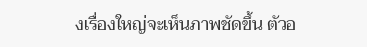งเรื่องใหญ่จะเห็นภาพชัดขึ้น ตัวอ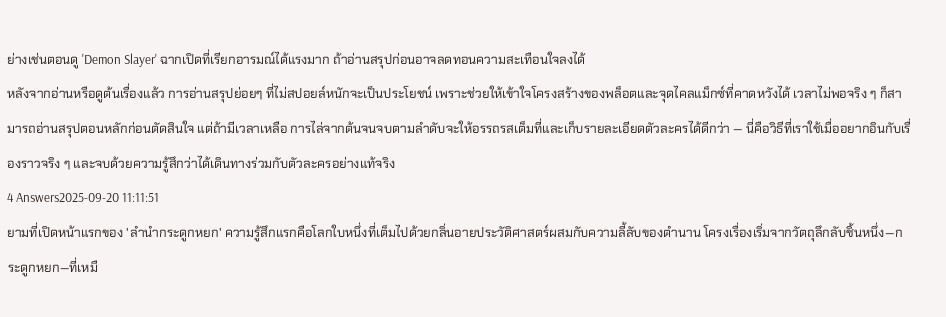ย่างเช่นตอนดู 'Demon Slayer' ฉากเปิดที่เรียกอารมณ์ได้แรงมาก ถ้าอ่านสรุปก่อนอาจลดทอนความสะเทือนใจลงได้
หลังจากอ่านหรือดูต้นเรื่องแล้ว การอ่านสรุปย่อยๆ ที่ไม่สปอยล์หนักจะเป็นประโยชน์ เพราะช่วยให้เข้าใจโครงสร้างของพล็อตและจุดไคลแม็กซ์ที่คาดหวังได้ เวลาไม่พอจริง ๆ ก็สามารถอ่านสรุปตอนหลักก่อนตัดสินใจ แต่ถ้ามีเวลาเหลือ การไล่จากต้นจนจบตามลำดับจะให้อรรถรสเต็มที่และเก็บรายละเอียดตัวละครได้ดีกว่า — นี่คือวิธีที่เราใช้เมื่ออยากอินกับเรื่องราวจริง ๆ และจบด้วยความรู้สึกว่าได้เดินทางร่วมกับตัวละครอย่างแท้จริง
4 Answers2025-09-20 11:11:51
ยามที่เปิดหน้าแรกของ 'ลำนำกระดูกหยก' ความรู้สึกแรกคือโลกใบหนึ่งที่เต็มไปด้วยกลิ่นอายประวัติศาสตร์ผสมกับความลี้ลับของตำนาน โครงเรื่องเริ่มจากวัตถุลึกลับชิ้นหนึ่ง—กระดูกหยก—ที่เหมื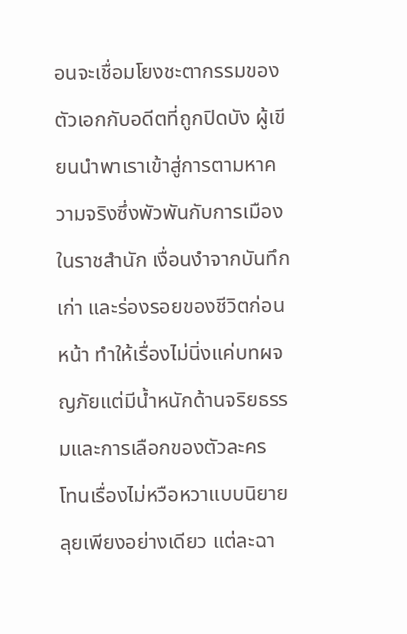อนจะเชื่อมโยงชะตากรรมของตัวเอกกับอดีตที่ถูกปิดบัง ผู้เขียนนำพาเราเข้าสู่การตามหาความจริงซึ่งพัวพันกับการเมืองในราชสำนัก เงื่อนงำจากบันทึกเก่า และร่องรอยของชีวิตก่อนหน้า ทำให้เรื่องไม่นิ่งแค่บทผจญภัยแต่มีน้ำหนักด้านจริยธรรมและการเลือกของตัวละคร
โทนเรื่องไม่หวือหวาแบบนิยายลุยเพียงอย่างเดียว แต่ละฉา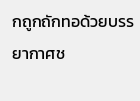กถูกถักทอด้วยบรรยากาศช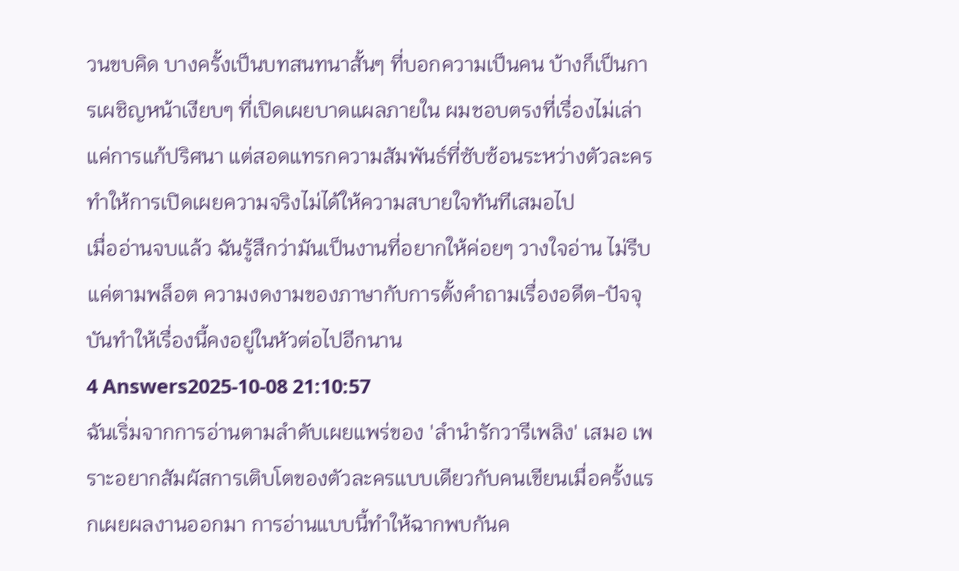วนขบคิด บางครั้งเป็นบทสนทนาสั้นๆ ที่บอกความเป็นคน บ้างก็เป็นการเผชิญหน้าเงียบๆ ที่เปิดเผยบาดแผลภายใน ผมชอบตรงที่เรื่องไม่เล่าแค่การแก้ปริศนา แต่สอดแทรกความสัมพันธ์ที่ซับซ้อนระหว่างตัวละคร ทำให้การเปิดเผยความจริงไม่ได้ให้ความสบายใจทันทีเสมอไป
เมื่ออ่านจบแล้ว ฉันรู้สึกว่ามันเป็นงานที่อยากให้ค่อยๆ วางใจอ่าน ไม่รีบแค่ตามพล็อต ความงดงามของภาษากับการตั้งคำถามเรื่องอดีต-ปัจจุบันทำให้เรื่องนี้คงอยู่ในหัวต่อไปอีกนาน
4 Answers2025-10-08 21:10:57
ฉันเริ่มจากการอ่านตามลำดับเผยแพร่ของ 'ลำนำรักวารีเพลิง' เสมอ เพราะอยากสัมผัสการเติบโตของตัวละครแบบเดียวกับคนเขียนเมื่อครั้งแรกเผยผลงานออกมา การอ่านแบบนี้ทำให้ฉากพบกันค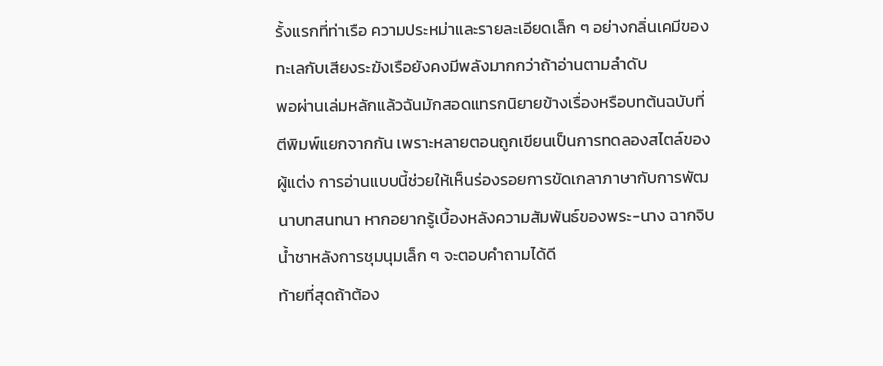รั้งแรกที่ท่าเรือ ความประหม่าและรายละเอียดเล็ก ๆ อย่างกลิ่นเคมีของทะเลกับเสียงระฆังเรือยังคงมีพลังมากกว่าถ้าอ่านตามลำดับ
พอผ่านเล่มหลักแล้วฉันมักสอดแทรกนิยายข้างเรื่องหรือบทต้นฉบับที่ตีพิมพ์แยกจากกัน เพราะหลายตอนถูกเขียนเป็นการทดลองสไตล์ของผู้แต่ง การอ่านแบบนี้ช่วยให้เห็นร่องรอยการขัดเกลาภาษากับการพัฒนาบทสนทนา หากอยากรู้เบื้องหลังความสัมพันธ์ของพระ-นาง ฉากจิบน้ำชาหลังการชุมนุมเล็ก ๆ จะตอบคำถามได้ดี
ท้ายที่สุดถ้าต้อง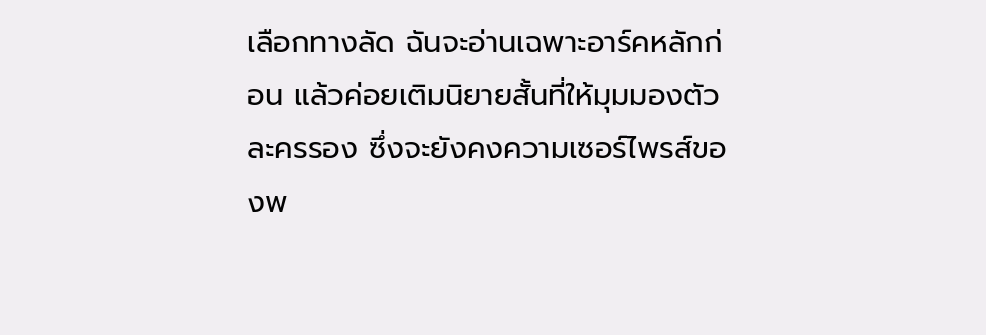เลือกทางลัด ฉันจะอ่านเฉพาะอาร์คหลักก่อน แล้วค่อยเติมนิยายสั้นที่ให้มุมมองตัวละครรอง ซึ่งจะยังคงความเซอร์ไพรส์ของพ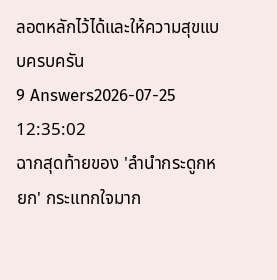ลอตหลักไว้ได้และให้ความสุขแบบครบครัน
9 Answers2026-07-25 12:35:02
ฉากสุดท้ายของ 'ลำนำกระดูกหยก' กระแทกใจมาก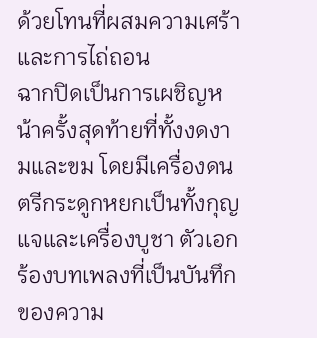ด้วยโทนที่ผสมความเศร้าและการไถ่ถอน
ฉากปิดเป็นการเผชิญหน้าครั้งสุดท้ายที่ทั้งงดงามและขม โดยมีเครื่องดนตรีกระดูกหยกเป็นทั้งกุญแจและเครื่องบูชา ตัวเอกร้องบทเพลงที่เป็นบันทึกของความ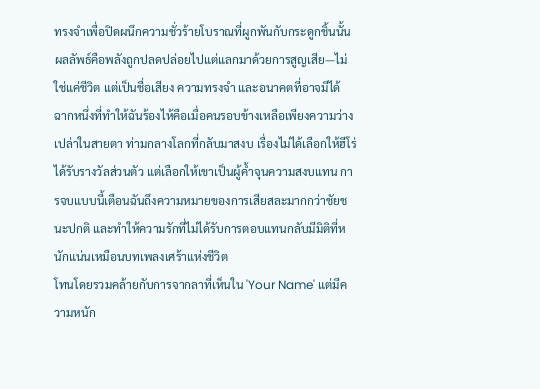ทรงจำเพื่อปิดผนึกความชั่วร้ายโบราณที่ผูกพันกับกระดูกชิ้นนั้น ผลลัพธ์คือพลังถูกปลดปล่อยไปแต่แลกมาด้วยการสูญเสีย—ไม่ใช่แค่ชีวิต แต่เป็นชื่อเสียง ความทรงจำ และอนาคตที่อาจมีได้
ฉากหนึ่งที่ทำให้ฉันร้องไห้คือเมื่อคนรอบข้างเหลือเพียงความว่างเปล่าในสายตา ท่ามกลางโลกที่กลับมาสงบ เรื่องไม่ได้เลือกให้ฮีโร่ได้รับรางวัลส่วนตัว แต่เลือกให้เขาเป็นผู้ค้ำจุนความสงบแทน การจบแบบนี้เตือนฉันถึงความหมายของการเสียสละมากกว่าชัยชนะปกติ และทำให้ความรักที่ไม่ได้รับการตอบแทนกลับมีมิติที่หนักแน่นเหมือนบทเพลงเศร้าแห่งชีวิต
โทนโดยรวมคล้ายกับการจากลาที่เห็นใน 'Your Name' แต่มีความหนัก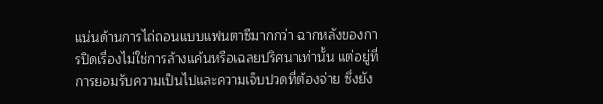แน่นด้านการไถ่ถอนแบบแฟนตาซีมากกว่า ฉากหลังของการปิดเรื่องไม่ใช่การล้างแค้นหรือเฉลยปริศนาเท่านั้น แต่อยู่ที่การยอมรับความเป็นไปและความเจ็บปวดที่ต้องจ่าย ซึ่งยัง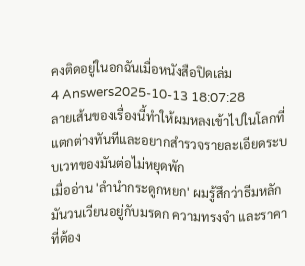คงติดอยู่ในอกฉันเมื่อหนังสือปิดเล่ม
4 Answers2025-10-13 18:07:28
ลายเส้นของเรื่องนี้ทำให้ผมหลงเข้าไปในโลกที่แตกต่างทันทีและอยากสำรวจรายละเอียดระบบเวทของมันต่อไม่หยุดพัก
เมื่ออ่าน 'ลำนำกระดูกหยก' ผมรู้สึกว่าธีมหลักมันวนเวียนอยู่กับมรดก ความทรงจำ และราคาที่ต้อง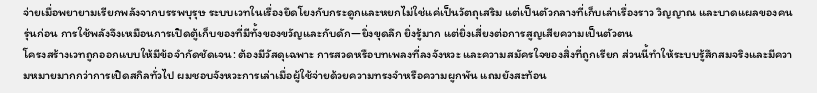จ่ายเมื่อพยายามเรียกพลังจากบรรพบุรุษ ระบบเวทในเรื่องยึดโยงกับกระดูกและหยกไม่ใช่แค่เป็นวัตถุเสริม แต่เป็นตัวกลางที่เก็บเล่าเรื่องราว วิญญาณ และบาดแผลของคนรุ่นก่อน การใช้พลังจึงเหมือนการเปิดตู้เก็บของที่มีทั้งของขวัญและกับดัก—ยิ่งขุดลึก ยิ่งรู้มาก แต่ยิ่งเสี่ยงต่อการสูญเสียความเป็นตัวตน
โครงสร้างเวทถูกออกแบบให้มีข้อจำกัดชัดเจน: ต้องมีวัสดุเฉพาะ การสวดหรือบทเพลงที่ลงจังหวะ และความสมัครใจของสิ่งที่ถูกเรียก ส่วนนี้ทำให้ระบบรู้สึกสมจริงและมีความหมายมากกว่าการเปิดสกิลทั่วไป ผมชอบจังหวะการเล่าเมื่อผู้ใช้จ่ายด้วยความทรงจำหรือความผูกพัน แถมยังสะท้อน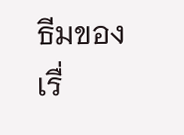ธีมของเรื่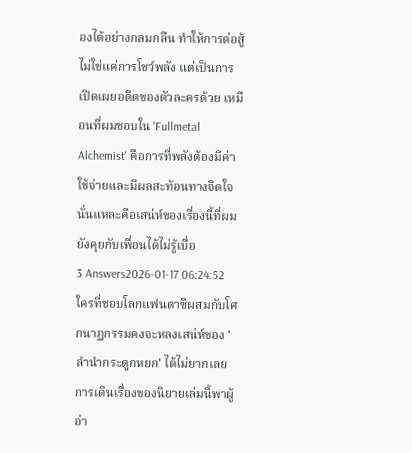องได้อย่างกลมกลืน ทำให้การต่อสู้ไม่ใช่แค่การโชว์พลัง แต่เป็นการเปิดเผยอดีตของตัวละครด้วย เหมือนที่ผมชอบใน 'Fullmetal Alchemist' คือการที่พลังต้องมีค่าใช้จ่ายและมีผลสะท้อนทางจิตใจ นั่นแหละคือเสน่ห์ของเรื่องนี้ที่ผมยังคุยกับเพื่อนได้ไม่รู้เบื่อ
3 Answers2026-01-17 06:24:52
ใครที่ชอบโลกแฟนตาซีผสมกับโศกนาฏกรรมคงจะหลงเสน่ห์ของ 'ลำนำกระดูกหยก' ได้ไม่ยากเลย
การเดินเรื่องของนิยายเล่มนี้พาผู้อ่า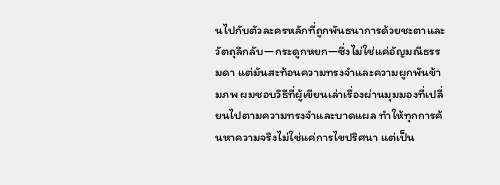นไปกับตัวละครหลักที่ถูกพันธนาการด้วยชะตาและวัตถุลึกลับ—กระดูกหยก—ซึ่งไม่ใช่แค่อัญมณีธรรมดา แต่มันสะท้อนความทรงจำและความผูกพันข้ามภพ ผมชอบวิธีที่ผู้เขียนเล่าเรื่องผ่านมุมมองที่เปลี่ยนไปตามความทรงจำและบาดแผล ทำให้ทุกการค้นหาความจริงไม่ใช่แค่การไขปริศนา แต่เป็น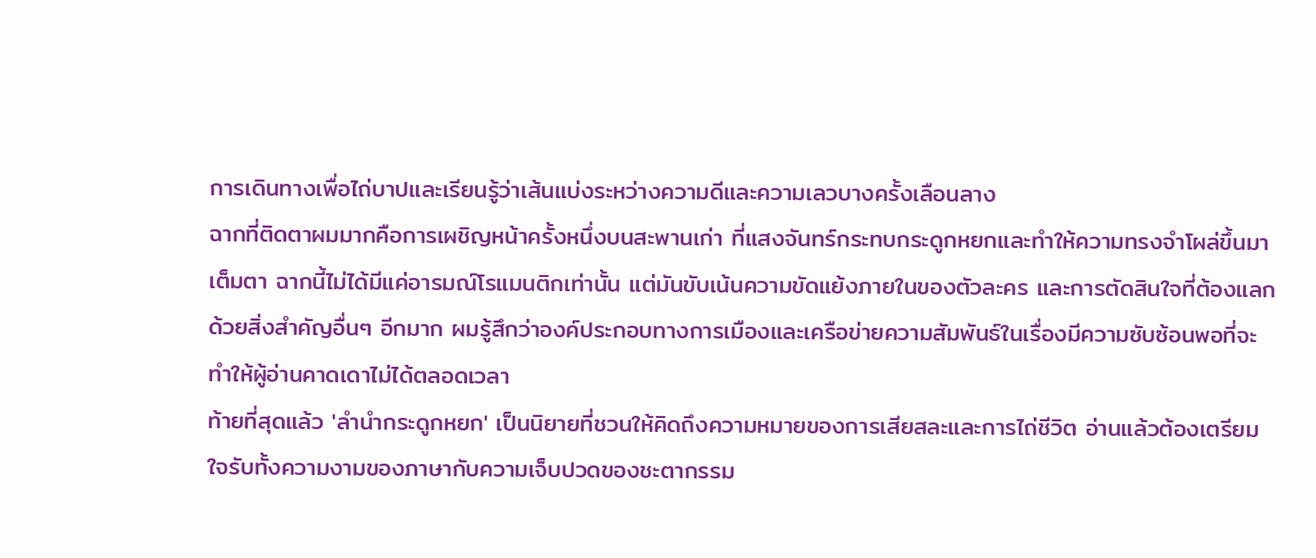การเดินทางเพื่อไถ่บาปและเรียนรู้ว่าเส้นแบ่งระหว่างความดีและความเลวบางครั้งเลือนลาง
ฉากที่ติดตาผมมากคือการเผชิญหน้าครั้งหนึ่งบนสะพานเก่า ที่แสงจันทร์กระทบกระดูกหยกและทำให้ความทรงจำโผล่ขึ้นมาเต็มตา ฉากนี้ไม่ได้มีแค่อารมณ์โรแมนติกเท่านั้น แต่มันขับเน้นความขัดแย้งภายในของตัวละคร และการตัดสินใจที่ต้องแลกด้วยสิ่งสำคัญอื่นๆ อีกมาก ผมรู้สึกว่าองค์ประกอบทางการเมืองและเครือข่ายความสัมพันธ์ในเรื่องมีความซับซ้อนพอที่จะทำให้ผู้อ่านคาดเดาไม่ได้ตลอดเวลา
ท้ายที่สุดแล้ว 'ลำนำกระดูกหยก' เป็นนิยายที่ชวนให้คิดถึงความหมายของการเสียสละและการไถ่ชีวิต อ่านแล้วต้องเตรียมใจรับทั้งความงามของภาษากับความเจ็บปวดของชะตากรรม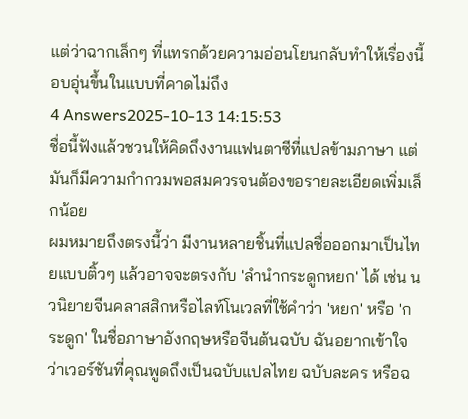แต่ว่าฉากเล็กๆ ที่แทรกด้วยความอ่อนโยนกลับทำให้เรื่องนี้อบอุ่นขึ้นในแบบที่คาดไม่ถึง
4 Answers2025-10-13 14:15:53
ชื่อนี้ฟังแล้วชวนให้คิดถึงงานแฟนตาซีที่แปลข้ามภาษา แต่มันก็มีความกำกวมพอสมควรจนต้องขอรายละเอียดเพิ่มเล็กน้อย
ผมหมายถึงตรงนี้ว่า มีงานหลายชิ้นที่แปลชื่อออกมาเป็นไทยแบบติ้วๆ แล้วอาจจะตรงกับ 'ลำนำกระดูกหยก' ได้ เช่น นวนิยายจีนคลาสสิกหรือไลท์โนเวลที่ใช้คำว่า 'หยก' หรือ 'กระดูก' ในชื่อภาษาอังกฤษหรือจีนต้นฉบับ ฉันอยากเข้าใจว่าเวอร์ชันที่คุณพูดถึงเป็นฉบับแปลไทย ฉบับละคร หรือฉ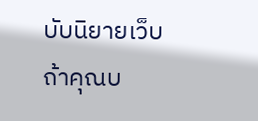บับนิยายเว็บ
ถ้าคุณบ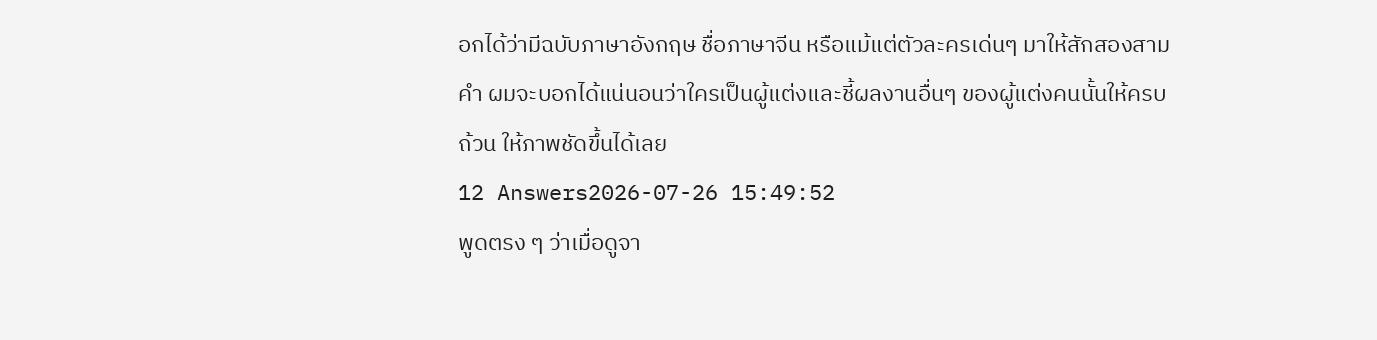อกได้ว่ามีฉบับภาษาอังกฤษ ชื่อภาษาจีน หรือแม้แต่ตัวละครเด่นๆ มาให้สักสองสามคำ ผมจะบอกได้แน่นอนว่าใครเป็นผู้แต่งและชี้ผลงานอื่นๆ ของผู้แต่งคนนั้นให้ครบถ้วน ให้ภาพชัดขึ้นได้เลย
12 Answers2026-07-26 15:49:52
พูดตรง ๆ ว่าเมื่อดูจา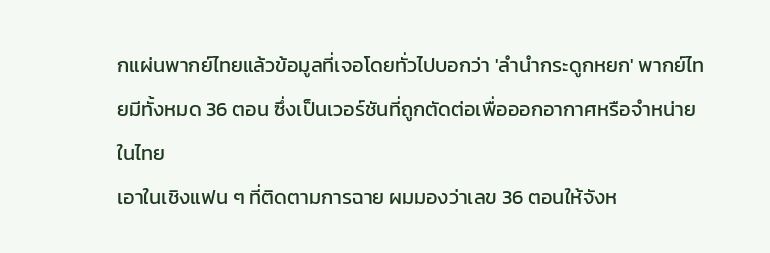กแผ่นพากย์ไทยแล้วข้อมูลที่เจอโดยทั่วไปบอกว่า 'ลำนำกระดูกหยก' พากย์ไทยมีทั้งหมด 36 ตอน ซึ่งเป็นเวอร์ชันที่ถูกตัดต่อเพื่อออกอากาศหรือจำหน่ายในไทย
เอาในเชิงแฟน ๆ ที่ติดตามการฉาย ผมมองว่าเลข 36 ตอนให้จังห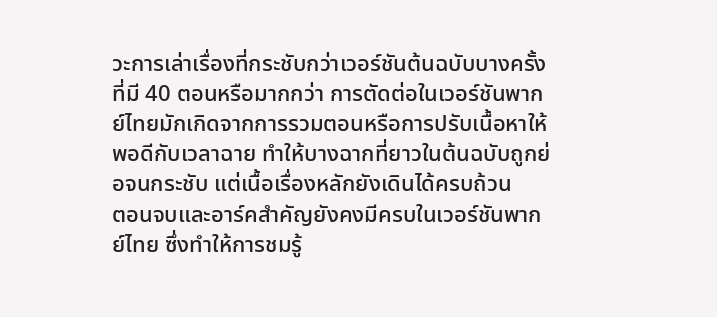วะการเล่าเรื่องที่กระชับกว่าเวอร์ชันต้นฉบับบางครั้งที่มี 40 ตอนหรือมากกว่า การตัดต่อในเวอร์ชันพากย์ไทยมักเกิดจากการรวมตอนหรือการปรับเนื้อหาให้พอดีกับเวลาฉาย ทำให้บางฉากที่ยาวในต้นฉบับถูกย่อจนกระชับ แต่เนื้อเรื่องหลักยังเดินได้ครบถ้วน
ตอนจบและอาร์คสำคัญยังคงมีครบในเวอร์ชันพากย์ไทย ซึ่งทำให้การชมรู้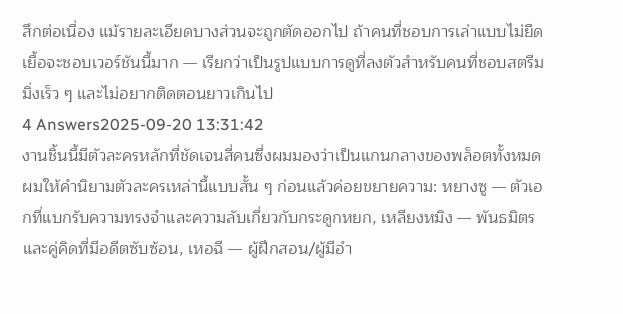สึกต่อเนื่อง แม้รายละเอียดบางส่วนจะถูกตัดออกไป ถ้าคนที่ชอบการเล่าแบบไม่ยืดเยื้อจะชอบเวอร์ชันนี้มาก — เรียกว่าเป็นรูปแบบการดูที่ลงตัวสำหรับคนที่ชอบสตรีมมิ่งเร็ว ๆ และไม่อยากติดตอนยาวเกินไป
4 Answers2025-09-20 13:31:42
งานชิ้นนี้มีตัวละครหลักที่ชัดเจนสี่คนซึ่งผมมองว่าเป็นแกนกลางของพล็อตทั้งหมด
ผมให้คำนิยามตัวละครเหล่านี้แบบสั้น ๆ ก่อนแล้วค่อยขยายความ: หยางซู — ตัวเอกที่แบกรับความทรงจำและความลับเกี่ยวกับกระดูกหยก, เหลียงหมิง — พันธมิตรและคู่คิดที่มีอดีตซับซ้อน, เหอฉี — ผู้ฝึกสอน/ผู้มีอำ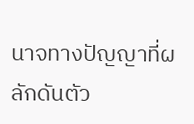นาจทางปัญญาที่ผลักดันตัว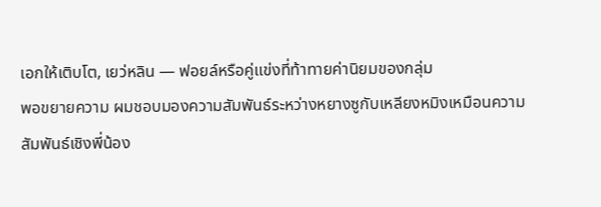เอกให้เติบโต, เยว่หลิน — ฟอยล์หรือคู่แข่งที่ท้าทายค่านิยมของกลุ่ม
พอขยายความ ผมชอบมองความสัมพันธ์ระหว่างหยางซูกับเหลียงหมิงเหมือนความสัมพันธ์เชิงพี่น้อง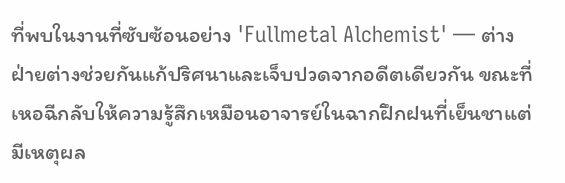ที่พบในงานที่ซับซ้อนอย่าง 'Fullmetal Alchemist' — ต่างฝ่ายต่างช่วยกันแก้ปริศนาและเจ็บปวดจากอดีตเดียวกัน ขณะที่เหอฉีกลับให้ความรู้สึกเหมือนอาจารย์ในฉากฝึกฝนที่เย็นชาแต่มีเหตุผล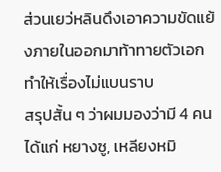ส่วนเยว่หลินดึงเอาความขัดแย้งภายในออกมาท้าทายตัวเอก ทำให้เรื่องไม่แบนราบ
สรุปสั้น ๆ ว่าผมมองว่ามี 4 คน ได้แก่ หยางซู, เหลียงหมิ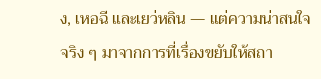ง, เหอฉี และเยว่หลิน — แต่ความน่าสนใจจริง ๆ มาจากการที่เรื่องขยับให้สถา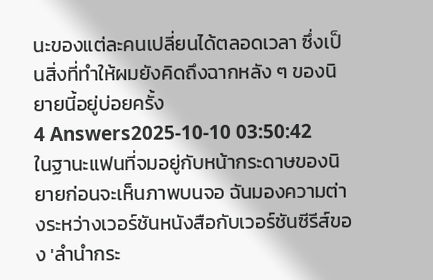นะของแต่ละคนเปลี่ยนได้ตลอดเวลา ซึ่งเป็นสิ่งที่ทำให้ผมยังคิดถึงฉากหลัง ๆ ของนิยายนี้อยู่บ่อยครั้ง
4 Answers2025-10-10 03:50:42
ในฐานะแฟนที่จมอยู่กับหน้ากระดาษของนิยายก่อนจะเห็นภาพบนจอ ฉันมองความต่างระหว่างเวอร์ชันหนังสือกับเวอร์ชันซีรีส์ของ 'ลำนำกระ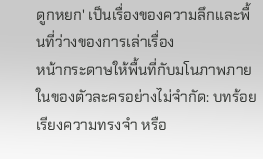ดูกหยก' เป็นเรื่องของความลึกและพื้นที่ว่างของการเล่าเรื่อง
หน้ากระดาษให้พื้นที่กับมโนภาพภายในของตัวละครอย่างไม่จำกัด: บทร้อยเรียงความทรงจำ หรือ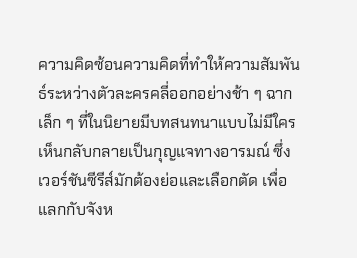ความคิดซ้อนความคิดที่ทำให้ความสัมพันธ์ระหว่างตัวละครคลี่ออกอย่างช้า ๆ ฉากเล็ก ๆ ที่ในนิยายมีบทสนทนาแบบไม่มีใครเห็นกลับกลายเป็นกุญแจทางอารมณ์ ซึ่งเวอร์ชันซีรีส์มักต้องย่อและเลือกตัด เพื่อแลกกับจังห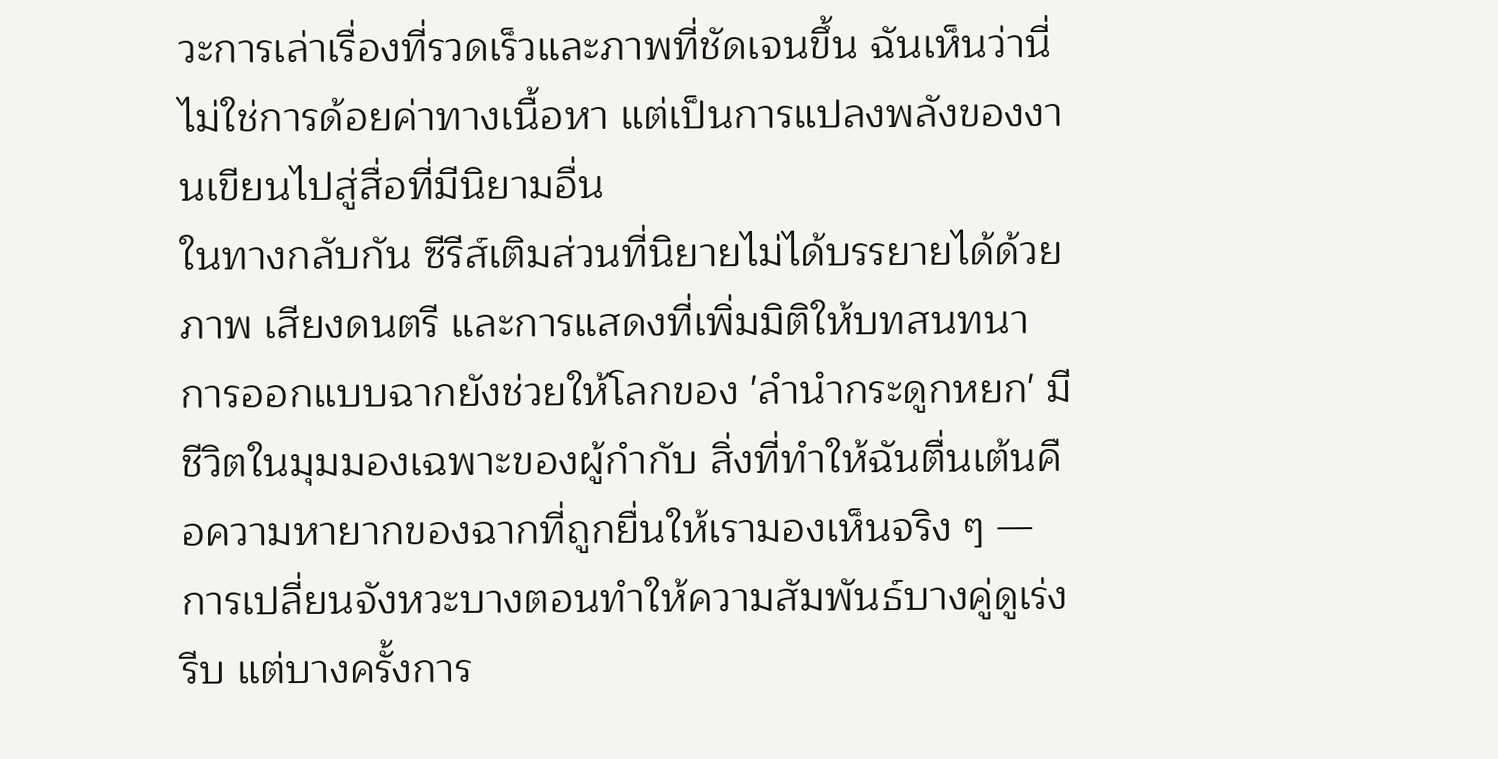วะการเล่าเรื่องที่รวดเร็วและภาพที่ชัดเจนขึ้น ฉันเห็นว่านี่ไม่ใช่การด้อยค่าทางเนื้อหา แต่เป็นการแปลงพลังของงานเขียนไปสู่สื่อที่มีนิยามอื่น
ในทางกลับกัน ซีรีส์เติมส่วนที่นิยายไม่ได้บรรยายได้ด้วยภาพ เสียงดนตรี และการแสดงที่เพิ่มมิติให้บทสนทนา การออกแบบฉากยังช่วยให้โลกของ 'ลำนำกระดูกหยก' มีชีวิตในมุมมองเฉพาะของผู้กำกับ สิ่งที่ทำให้ฉันตื่นเต้นคือความหายากของฉากที่ถูกยื่นให้เรามองเห็นจริง ๆ — การเปลี่ยนจังหวะบางตอนทำให้ความสัมพันธ์บางคู่ดูเร่งรีบ แต่บางครั้งการ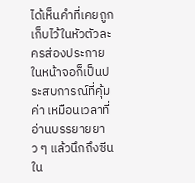ได้เห็นคำที่เคยถูกเก็บไว้ในหัวตัวละครส่องประกายในหน้าจอก็เป็นประสบการณ์ที่คุ้มค่า เหมือนเวลาที่อ่านบรรยายยาว ๆ แล้วนึกถึงซีนใน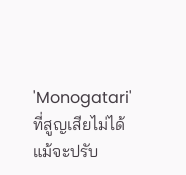'Monogatari' ที่สูญเสียไม่ได้แม้จะปรับ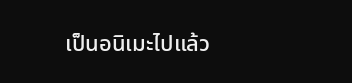เป็นอนิเมะไปแล้ว